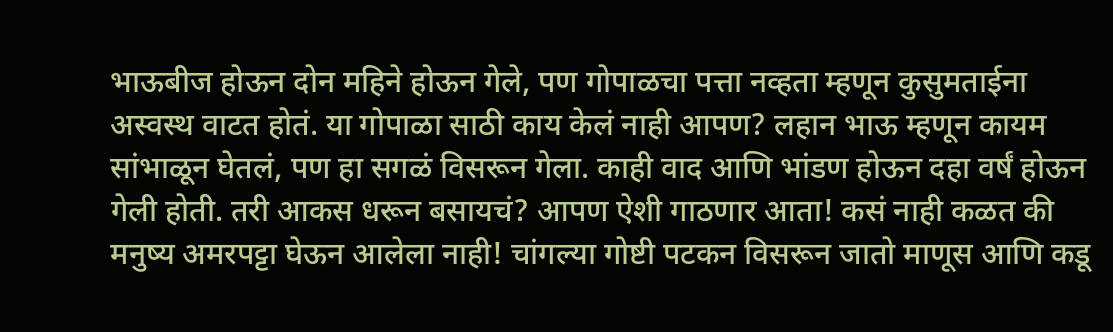भाऊबीज होऊन दोन महिने होऊन गेले, पण गोपाळचा पत्ता नव्हता म्हणून कुसुमताईना अस्वस्थ वाटत होतं. या गोपाळा साठी काय केलं नाही आपण? लहान भाऊ म्हणून कायम सांभाळून घेतलं, पण हा सगळं विसरून गेला. काही वाद आणि भांडण होऊन दहा वर्षं होऊन गेली होती. तरी आकस धरून बसायचं? आपण ऐशी गाठणार आता! कसं नाही कळत की मनुष्य अमरपट्टा घेऊन आलेला नाही! चांगल्या गोष्टी पटकन विसरून जातो माणूस आणि कडू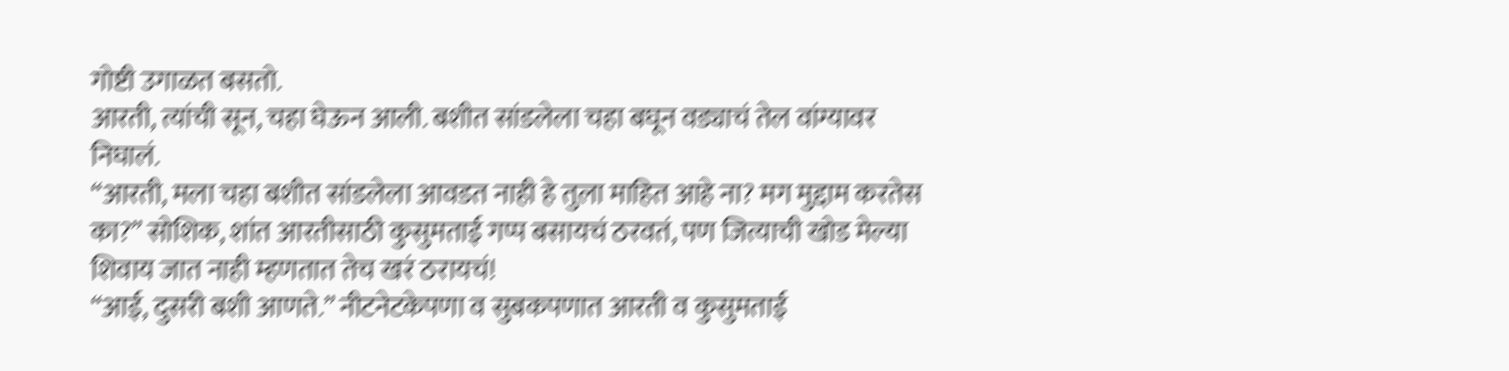गोष्टी उगाळत बसतो.
आरती, त्यांची सून, चहा घेऊन आली. बशीत सांडलेला चहा बघून वड्याचं तेल वांग्यावर निघालं.
“आरती, मला चहा बशीत सांडलेला आवडत नाही हे तुला माहित आहे ना? मग मुद्दाम करतेस का?” सोशिक, शांत आरतीसाठी कुसुमताई गप्प बसायचं ठरवतं, पण जित्याची खोड मेल्या शिवाय जात नाही म्हणतात तेच खरं ठरायचं!
“आई, दुसरी बशी आणते.” नीटनेटकेपणा व सुबकपणात आरती व कुसुमताई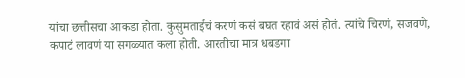यांचा छत्तीसचा आकडा होता. कुसुमताईचं करणं कसं बघत रहावं असं होतं. त्यांचे चिरणं, सजवणे, कपाटं लावणं या सगळ्यात कला होती. आरतीचा मात्र धबडगा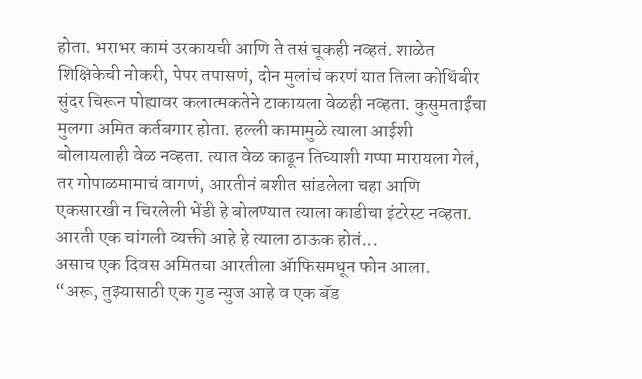होता. भराभर कामं उरकायची आणि ते तसं चूकही नव्हतं. शाळेत शिक्षिकेची नोकरी, पेपर तपासणं, दोन मुलांचं करणं यात तिला कोथिंबीर सुंदर चिरून पोह्यावर कलात्मकतेने टाकायला वेळही नव्हता. कुसुमताईंचा मुलगा अमित कर्तबगार होता. हल्ली कामामुळे त्याला आईशी बोलायलाही वेळ नव्हता. त्यात वेळ काढून तिच्याशी गप्पा मारायला गेलं, तर गोपाळमामाचं वागणं, आरतीनं बशीत सांडलेला चहा आणि एकसारखी न चिरलेली भेंडी हे बोलण्यात त्याला काडीचा इंटरेस्ट नव्हता. आरती एक चांगली व्यक्ती आहे हे त्याला ठाऊक होतं...
असाच एक दिवस अमितचा आरतीला ॲाफिसमधून फोन आला.
“अरू, तुझ्यासाठी एक गुड न्युज आहे व एक बॅड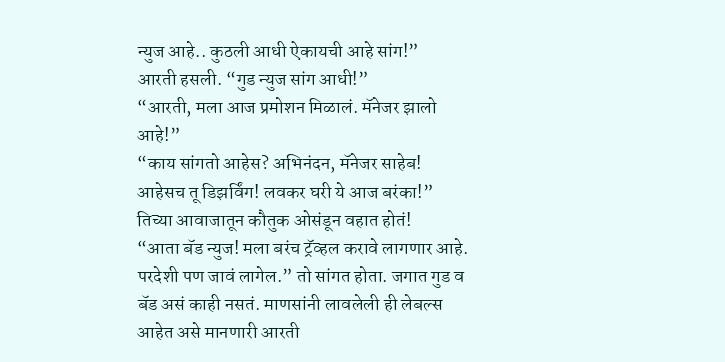न्युज आहे.. कुठली आधी ऐकायची आहे सांग!”
आरती हसली. “गुड न्युज सांग आधी!”
“आरती, मला आज प्रमोशन मिळालं. मॅनेजर झालो आहे!”
“काय सांगतो आहेस? अभिनंदन, मॅनेजर साहेब! आहेसच तू डिझर्विंग! लवकर घरी ये आज बरंका!” तिच्या आवाजातून कौतुक ओसंडून वहात होतं!
“आता बॅड न्युज! मला बरंच ट्रॅव्हल करावे लागणार आहे. परदेशी पण जावं लागेल.” तो सांगत होता. जगात गुड व बॅड असं काही नसतं. माणसांनी लावलेली ही लेबल्स आहेत असे मानणारी आरती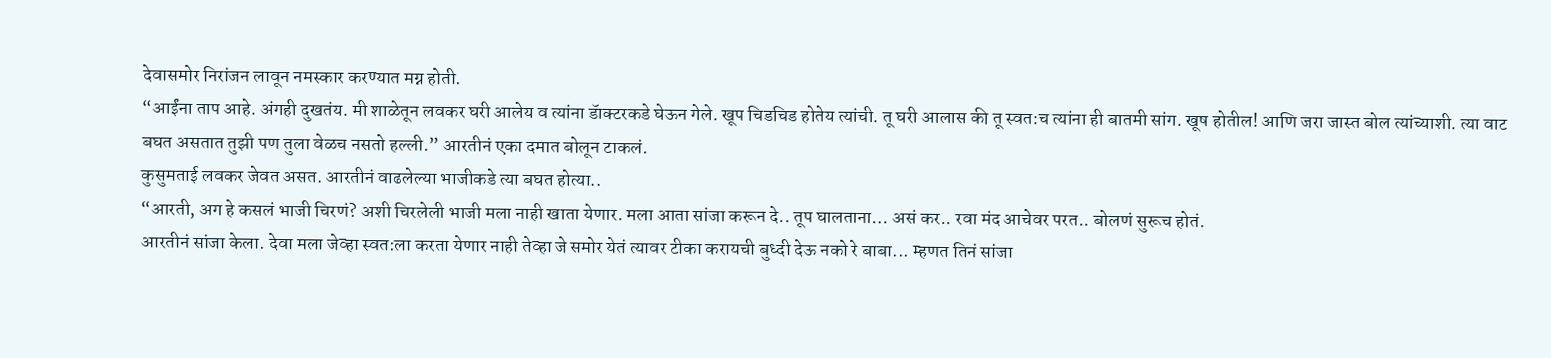देवासमोर निरांजन लावून नमस्कार करण्यात मग्न होती.
“आईंना ताप आहे. अंगही दुखतंय. मी शाळेतून लवकर घरी आलेय व त्यांना डॅाक्टरकडे घेऊन गेले. खूप चिडचिड होतेय त्यांची. तू घरी आलास की तू स्वत:च त्यांना ही बातमी सांग. खूष होतील! आणि जरा जास्त बोल त्यांच्याशी. त्या वाट बघत असतात तुझी पण तुला वेळच नसतो हल्ली.” आरतीनं एका दमात बोलून टाकलं.
कुसुमताई लवकर जेवत असत. आरतीनं वाढलेल्या भाजीकडे त्या बघत होत्या..
“आरती, अग हे कसलं भाजी चिरणं? अशी चिरलेली भाजी मला नाही खाता येणार. मला आता सांजा करून दे.. तूप घालताना… असं कर.. रवा मंद आचेवर परत.. बोलणं सुरूच होतं.
आरतीनं सांजा केला. देवा मला जेव्हा स्वत:ला करता येणार नाही तेव्हा जे समोर येतं त्यावर टीका करायची बुध्दी देऊ नको रे बाबा... म्हणत तिनं सांजा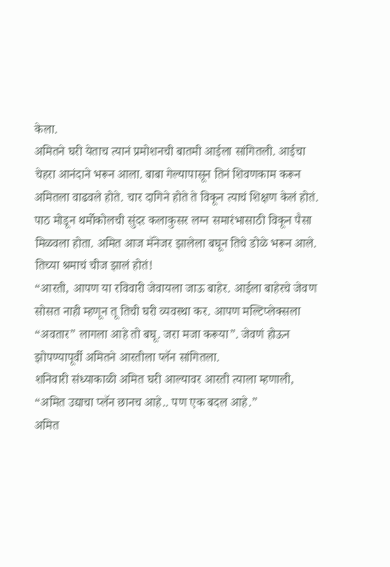केला.
अमितने घरी येताच त्यानं प्रमोशनची बातमी आईला सांगितली. आईचा चेहरा आनंदाने भरून आला. बाबा गेल्यापासून तिनं शिवणकाम करून अमितला वाढवले होते. चार दागिने होते ते विकून त्याचं शिक्षण केलं होतं. पाठ मोडून थर्मोकोलची सुंदर कलाकुसर लग्न समारंभासाठी विकून पैसा मिळवला होता. अमित आज मॅनेजर झालेला बघून तिचे डोळे भरून आले. तिच्या श्रमाचं चीज झालं होतं!
“आरती, आपण या रविवारी जेवायला जाऊ बाहेर. आईला बाहेरचे जेवण सोसत नाही म्हणून तू तिची घरी व्यवस्था कर. आपण मल्टिप्लेक्सला “अवतार” लागला आहे तो बघू. जरा मजा करूया”. जेवणं होऊन झोपण्यापूर्वी अमितने आरतीला प्लॅन सांगितला.
शनिवारी संध्याकाळी अमित घरी आल्यावर आरती त्याला म्हणाली, “अमित उद्याचा प्लॅन छानच आहे.. पण एक बदल आहे.”
अमित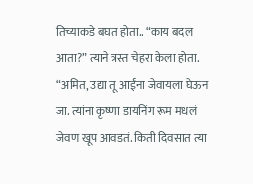तिच्याकडे बघत होता.. “काय बदल आता?” त्याने त्रस्त चेहरा केला होता.
“अमित, उद्या तू आईंना जेवायला घेऊन जा. त्यांना कृष्णा डायनिंग रूम मधलं जेवण खूप आवडतं. किती दिवसात त्या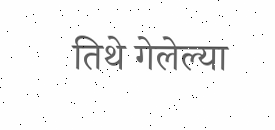तिथे गेलेल्या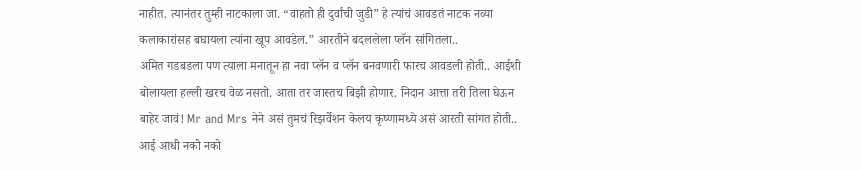नाहीत. त्यानंतर तुम्ही नाटकाला जा. “वाहतो ही दुर्वांची जुडी” हे त्यांचं आवडतं नाटक नव्या कलाकारांसह बघायला त्यांना खूप आवडेल.” आरतीने बदललेला प्लॅन सांगितला..
अमित गडबडला पण त्याला मनातून हा नवा प्लॅन व प्लॅन बनवणारी फारच आवडली होती.. आईशी बोलायला हल्ली खरच वेळ नसतो. आता तर जास्तच बिझी होणार. निदान आत्ता तरी तिला घेऊन बाहेर जावं! Mr and Mrs नेने असं तुमचं रिझर्वेशन केलय कृष्णामध्ये असं आरती सांगत होती..
आई आधी नको नको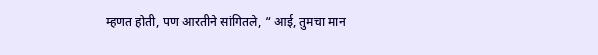म्हणत होती, पण आरतीने सांगितले, “ आई, तुमचा मान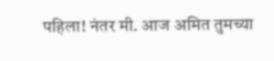पहिला! नंतर मी. आज अमित तुमच्या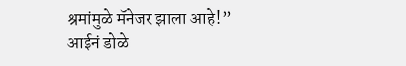श्रमांमुळे मॅनेजर झाला आहे!” आईनं डोळे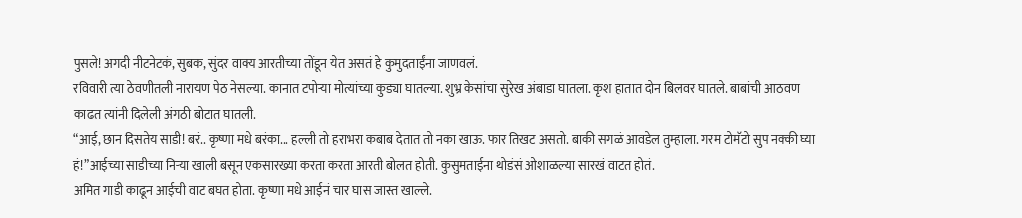पुसले! अगदी नीटनेटकं, सुबक, सुंदर वाक्य आरतीच्या तोंडून येत असतं हे कुमुदताईंना जाणवलं.
रविवारी त्या ठेवणीतली नारायण पेठ नेसल्या. कानात टपोऱ्या मोत्यांच्या कुड्या घातल्या. शुभ्र केसांचा सुरेख अंबाडा घातला. कृश हातात दोन बिलवर घातले. बाबांची आठवण काढत त्यांनी दिलेली अंगठी बोटात घातली.
“आई, छान दिसतेय साडी! बरं.. कृष्णा मधे बरंका... हल्ली तो हराभरा कबाब देतात तो नका खाऊ. फार तिखट असतो. बाकी सगळं आवडेल तुम्हाला. गरम टोमॅटो सुप नक्की घ्या हं!”आईच्या साडीच्या निऱ्या खाली बसून एकसारख्या करता करता आरती बोलत होती. कुसुमताईना थोडंसं ओशाळल्या सारखं वाटत होतं.
अमित गाडी काढून आईची वाट बघत होता. कृष्णा मधे आईनं चार घास जास्त खाल्ले.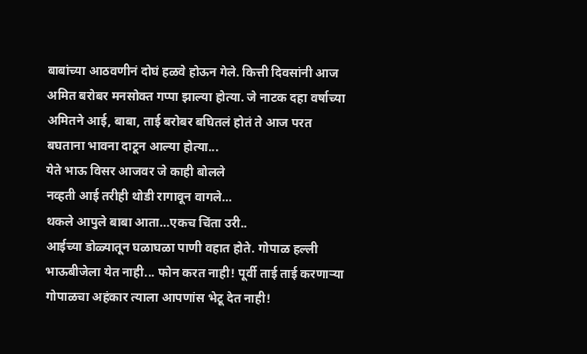बाबांच्या आठवणीनं दोघं हळवे होऊन गेले. कित्ती दिवसांनी आज अमित बरोबर मनसोक्त गप्पा झाल्या होत्या. जे नाटक दहा वर्षाच्या अमितने आई, बाबा, ताई बरोबर बघितलं होतं ते आज परत बघताना भावना दाटून आल्या होत्या...
येते भाऊ विसर आजवर जे काही बोलले
नव्हती आई तरीही थोडी रागावून वागले…
थकले आपुले बाबा आता…एकच चिंता उरी..
आईच्या डोळ्यातून घळाघळा पाणी वहात होते. गोपाळ हल्ली भाऊबीजेला येत नाही... फोन करत नाही! पूर्वी ताई ताई करणाऱ्या गोपाळचा अहंकार त्याला आपणांस भेटू देत नाही!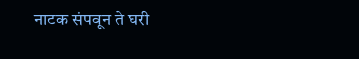नाटक संपवून ते घरी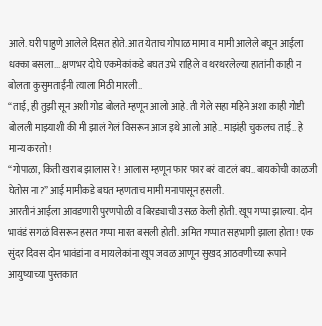आले. घरी पाहुणे आलेले दिसत होते. आत येताच गोपाळ मामा व मामी आलेले बघून आईला धक्का बसला... क्षणभर दोघे एकमेकांकडे बघत उभे राहिले व थरथरलेल्या हातांनी काही न बोलता कुसुमताईंनी त्याला मिठी मारली..
“ताई, ही तुझी सून अशी गोड बोलते म्हणून आलो आहे. ती गेले सहा महिने अशा काही गोष्टी बोलली माझ्याशी की मी झालं गेलं विसरून आज इथे आलो आहे.. माझंही चुकलच ताई.. हे मान्य करतो!
“गोपाळा, किती खराब झालास रे! आलास म्हणून फार फार बरं वाटलं बघ.. बायकोची काळजी घेतोस ना?” आई मामीकडे बघत म्हणताच मामी मनापासून हसली.
आरतीनं आईला आवडणारी पुरणपोळी व बिरड्याची उसळ केली होती. खूप गप्पा झाल्या. दोन भावंडं सगळं विसरून हसत गप्पा मारत बसली होती. अमित गप्पात सहभागी झाला होता! एक सुंदर दिवस दोन भावंडांना व मायलेकांना खूप जवळ आणून सुखद आठवणीच्या रूपाने आयुष्याच्या पुस्तकात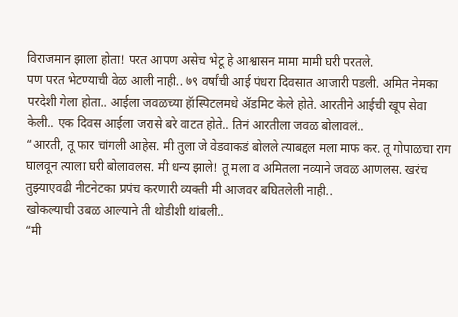विराजमान झाला होता! परत आपण असेच भेटू हे आश्वासन मामा मामी घरी परतले.
पण परत भेटण्याची वेळ आली नाही.. ७९ वर्षांची आई पंधरा दिवसात आजारी पडली. अमित नेमका परदेशी गेला होता.. आईला जवळच्या हॅास्पिटलमधे ॲडमिट केले होते. आरतीने आईची खूप सेवा केली.. एक दिवस आईला जरासे बरे वाटत होते.. तिनं आरतीला जवळ बोलावलं..
“आरती, तू फार चांगली आहेस. मी तुला जे वेडवाकडं बोलले त्याबद्दल मला माफ कर. तू गोपाळचा राग घालवून त्याला घरी बोलावलस. मी धन्य झाले! तू मला व अमितला नव्याने जवळ आणलस. खरंच तुझ्याएवढी नीटनेटका प्रपंच करणारी व्यक्ती मी आजवर बघितलेली नाही..
खोकल्याची उबळ आल्याने ती थोडीशी थांबली..
“मी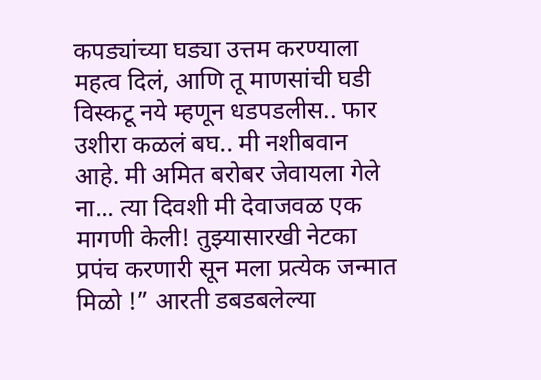कपड्यांच्या घड्या उत्तम करण्याला महत्व दिलं, आणि तू माणसांची घडी विस्कटू नये म्हणून धडपडलीस.. फार उशीरा कळलं बघ.. मी नशीबवान आहे. मी अमित बरोबर जेवायला गेले ना... त्या दिवशी मी देवाजवळ एक मागणी केली! तुझ्यासारखी नेटका प्रपंच करणारी सून मला प्रत्येक जन्मात मिळो !” आरती डबडबलेल्या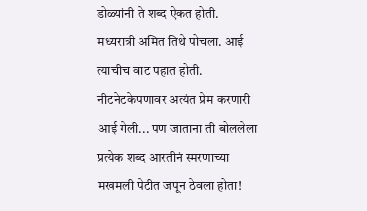डोळ्यांनी ते शब्द ऐकत होती.
मध्यरात्री अमित तिथे पोचला. आई त्याचीच वाट पहात होती. नीटनेटकेपणावर अत्यंत प्रेम करणारी आई गेली... पण जाताना ती बोललेला प्रत्येक शब्द आरतीनं स्मरणाच्या मखमली पेटीत जपून ठेवला होता!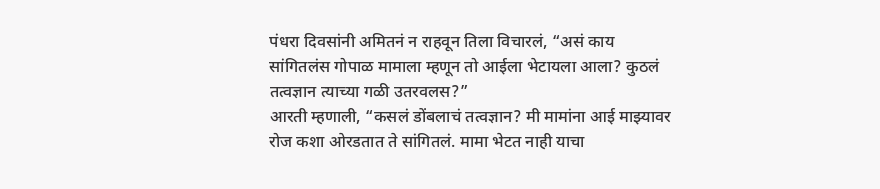पंधरा दिवसांनी अमितनं न राहवून तिला विचारलं, “असं काय सांगितलंस गोपाळ मामाला म्हणून तो आईला भेटायला आला? कुठलं तत्वज्ञान त्याच्या गळी उतरवलस?”
आरती म्हणाली, “कसलं डोंबलाचं तत्वज्ञान? मी मामांना आई माझ्यावर रोज कशा ओरडतात ते सांगितलं. मामा भेटत नाही याचा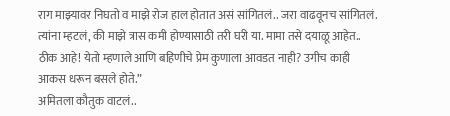राग माझ्यावर निघतो व माझे रोज हाल होतात असं सांगितलं.. जरा वाढवूनच सांगितलं.
त्यांना म्हटलं, की माझे त्रास कमी होण्यासाठी तरी घरी या. मामा तसे दयाळू आहेत.. ठीक आहे! येतो म्हणाले आणि बहिणीचे प्रेम कुणाला आवडत नाही? उगीच काही आकस धरून बसले होते.”
अमितला कौतुक वाटलं..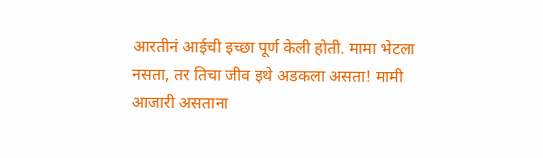आरतीनं आईची इच्छा पूर्ण केली होती. मामा भेटला नसता, तर तिचा जीव इथे अडकला असता! मामी आजारी असताना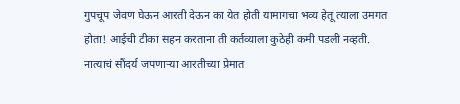गुपचूप जेवण घेऊन आरती देऊन का येत होती यामागचा भव्य हेतू त्याला उमगत होता! आईची टीका सहन करताना ती कर्तव्याला कुठेही कमी पडली नव्हती. नात्याचं सौंदर्य जपणाऱ्या आरतीच्या प्रेमात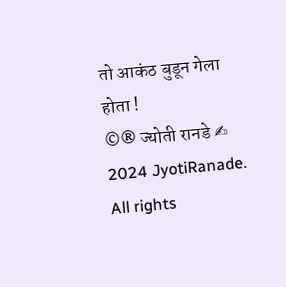तो आकंठ बुडून गेला होता !
©® ज्योती रानडे ✍
2024 JyotiRanade. All rights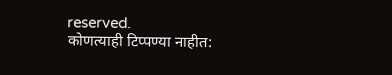reserved.
कोणत्याही टिप्पण्या नाहीत: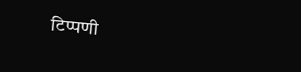टिप्पणी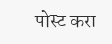पोस्ट करा